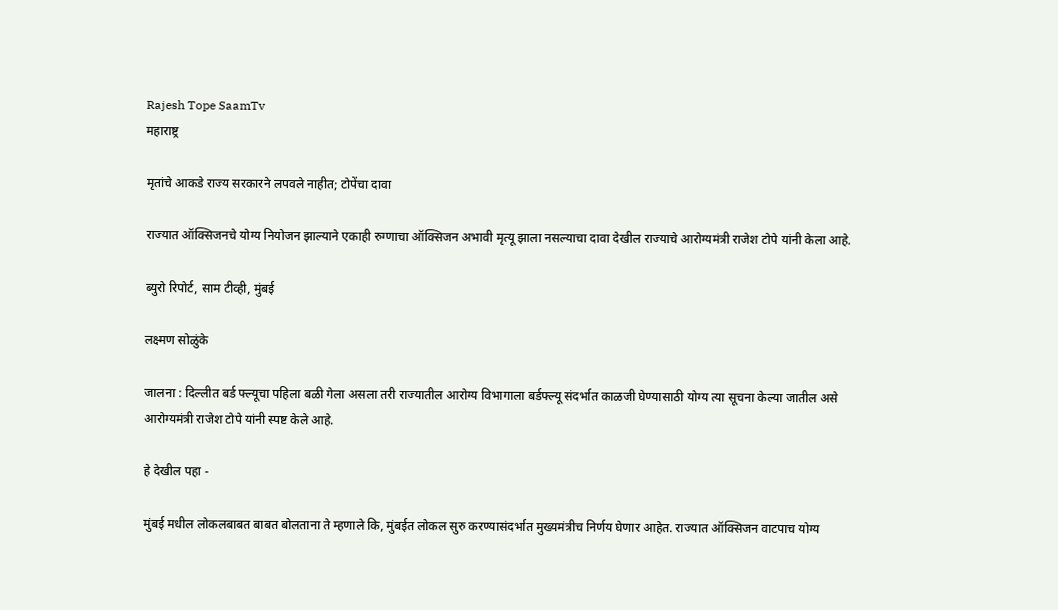Rajesh Tope SaamTv
महाराष्ट्र

मृतांचे आकडे राज्य सरकारने लपवले नाहीत; टोपेंचा दावा

राज्यात ऑक्सिजनचे योग्य नियोजन झाल्याने एकाही रुग्णाचा ऑक्सिजन अभावी मृत्यू झाला नसल्याचा दावा देखील राज्याचे आरोग्यमंत्री राजेश टोपे यांनी केला आहे.

ब्युरो रिपोर्ट, साम टीव्ही, मुंबई

लक्ष्मण सोळुंके

जालना : दिल्लीत बर्ड फ्ल्यूचा पहिला बळी गेला असला तरी राज्यातील आरोग्य विभागाला बर्डफ्ल्यू संदर्भात काळजी घेण्यासाठी योग्य त्या सूचना केल्या जातील असे आरोग्यमंत्री राजेश टोपे यांनी स्पष्ट केले आहे.

हे देखील पहा -

मुंबई मधील लोकलबाबत बाबत बोलताना ते म्हणाले कि, मुंबईत लोकल सुरु करण्यासंदर्भात मुख्यमंत्रीच निर्णय घेणार आहेत. राज्यात ऑक्सिजन वाटपाच योग्य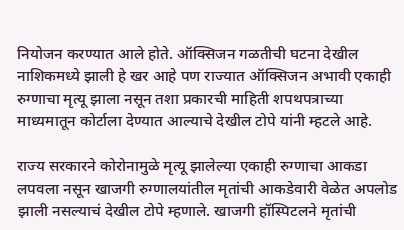नियोजन करण्यात आले होते. ऑक्सिजन गळतीची घटना देखील नाशिकमध्ये झाली हे खर आहे पण राज्यात ऑक्सिजन अभावी एकाही रुग्णाचा मृत्यू झाला नसून तशा प्रकारची माहिती शपथपत्राच्या माध्यमातून कोर्टाला देण्यात आल्याचे देखील टोपे यांनी म्हटले आहे.

राज्य सरकारने कोरोनामुळे मृत्यू झालेल्या एकाही रुग्णाचा आकडा लपवला नसून खाजगी रुग्णालयांतील मृतांची आकडेवारी वेळेत अपलोड झाली नसल्याचं देखील टोपे म्हणाले. खाजगी हॉस्पिटलने मृतांची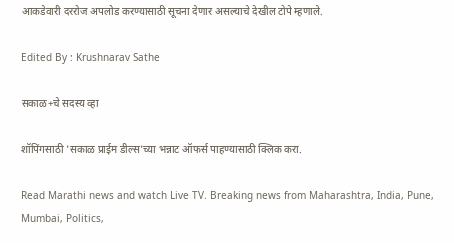आकडेवारी दररोज अपलोड करण्यासाठी सूचना देणार असल्याचे देखील टोपे म्हणाले.

Edited By : Krushnarav Sathe

सकाळ+चे सदस्य व्हा

शॉपिंगसाठी 'सकाळ प्राईम डील्स'च्या भन्नाट ऑफर्स पाहण्यासाठी क्लिक करा.

Read Marathi news and watch Live TV. Breaking news from Maharashtra, India, Pune, Mumbai, Politics,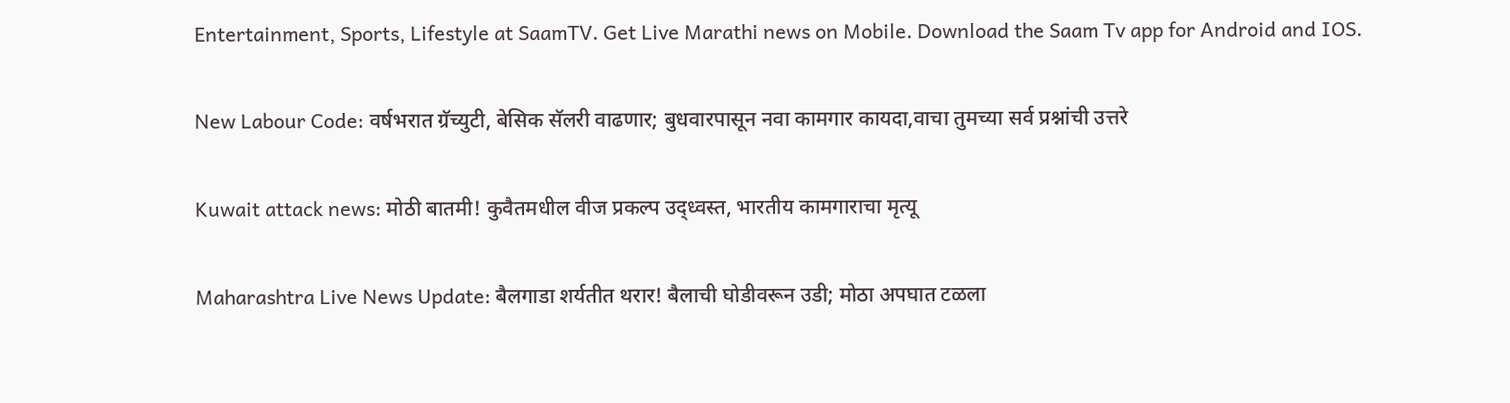Entertainment, Sports, Lifestyle at SaamTV. Get Live Marathi news on Mobile. Download the Saam Tv app for Android and IOS.

New Labour Code: वर्षभरात ग्रॅच्युटी, बेसिक सॅलरी वाढणार; बुधवारपासून नवा कामगार कायदा,वाचा तुमच्या सर्व प्रश्नांची उत्तरे

Kuwait attack news: मोठी बातमी! कुवैतमधील वीज प्रकल्प उद्ध्वस्त, भारतीय कामगाराचा मृत्यू

Maharashtra Live News Update: बैलगाडा शर्यतीत थरार! बैलाची घोडीवरून उडी; मोठा अपघात टळला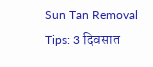Sun Tan Removal Tips: 3 दिवसात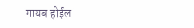गायब होईल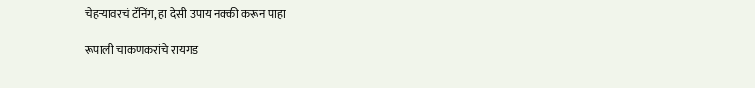चेहऱ्यावरचं टॅनिंग, हा देसी उपाय नक्की करून पाहा

रूपाली चाकणकरांचे रायगड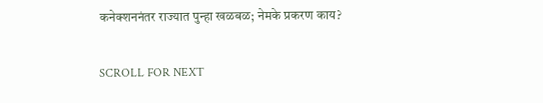कनेक्शननंतर राज्यात पुन्हा खळबळ; नेमके प्रकरण काय?

SCROLL FOR NEXT